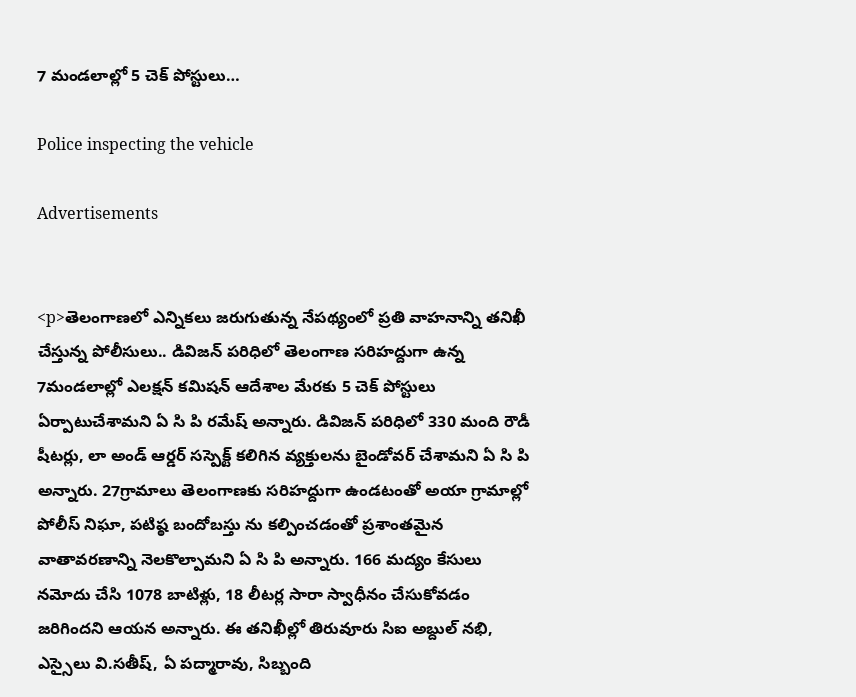7 మండలాల్లో 5 చెక్ పోస్టులు…

Police inspecting the vehicle

Advertisements


<p>తెలంగాణలో ఎన్నికలు జరుగుతున్న నేపథ్యంలో ప్రతి వాహనాన్ని తనిఖీ చేస్తున్న పోలీసులు.. డివిజన్ పరిధిలో తెలంగాణ సరిహద్దుగా ఉన్న 7మండలాల్లో ఎలక్షన్ కమిషన్ ఆదేశాల మేరకు 5 చెక్ పోస్టులు ఏర్పాటుచేశామని ఏ సి పి రమేష్ అన్నారు. డివిజన్ పరిధిలో 330 మంది రౌడీ షీటర్లు, లా అండ్ ఆర్డర్ సస్పెక్ట్ కలిగిన వ్యక్తులను బైండోవర్ చేశామని ఏ సి పి అన్నారు. 27గ్రామాలు తెలంగాణకు సరిహద్దుగా ఉండటంతో అయా గ్రామాల్లో పోలీస్ నిఘా, పటిష్ఠ బందోబస్తు ను కల్పించడంతో ప్రశాంతమైన వాతావరణాన్ని నెలకొల్పామని ఏ సి పి అన్నారు. 166 మద్యం కేసులు నమోదు చేసి 1078 బాటిళ్లు, 18 లీటర్ల సారా స్వాధీనం చేసుకోవడం జరిగిందని ఆయన అన్నారు. ఈ తనిఖీల్లో తిరువూరు సిఐ అబ్దుల్ నభి, ఎస్సైలు వి.సతీష్, ఏ పద్మారావు, సిబ్బంది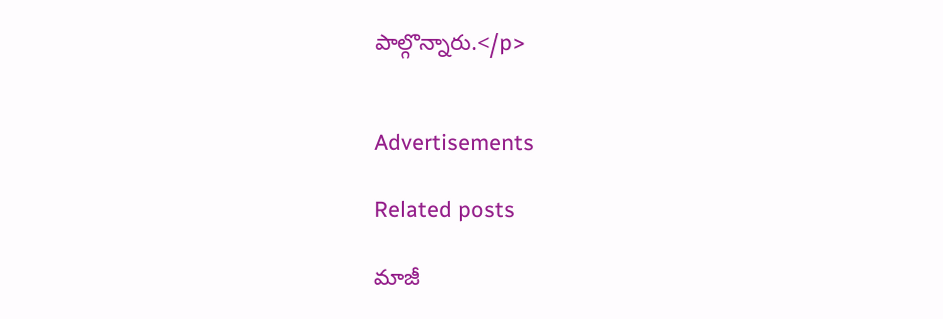పాల్గొన్నారు.</p>


Advertisements

Related posts

మాజీ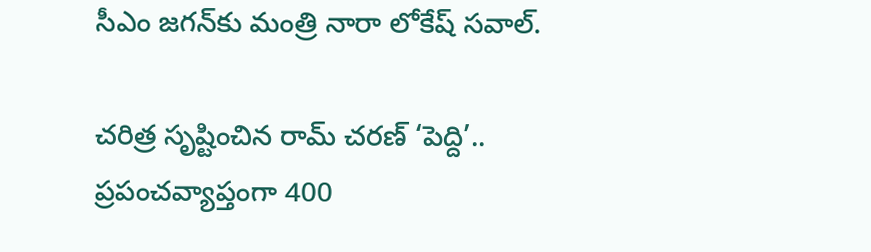సీఎం జగన్‍కు మంత్రి నారా లోకేష్ సవాల్.

చరిత్ర సృష్టించిన రామ్ చరణ్ ‘పెద్ది’.. ప్రపంచవ్యాప్తంగా 400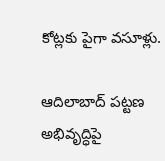కోట్లకు పైగా వసూళ్లు.

ఆదిలాబాద్ పట్టణ అభివృద్ధిపై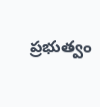ప్రభుత్వం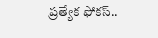ప్రత్యేక ఫోకస్..